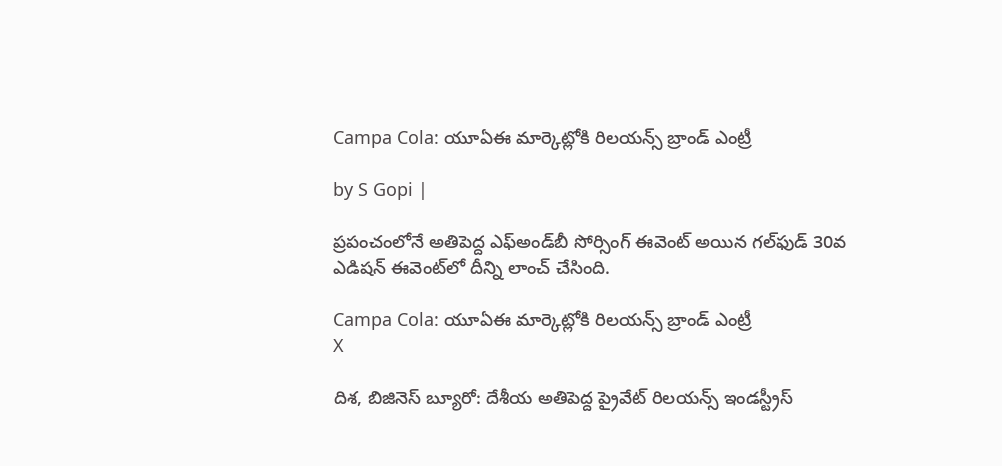Campa Cola: యూఏఈ మార్కెట్లోకి రిలయన్స్ బ్రాండ్ ఎంట్రీ

by S Gopi |

ప్రపంచంలోనే అతిపెద్ద ఎఫ్అండ్‌బీ సోర్సింగ్ ఈవెంట్ అయిన గల్‌ఫుడ్ 30వ ఎడిషన్ ఈవెంట్‌లో దీన్ని లాంచ్ చేసింది.

Campa Cola: యూఏఈ మార్కెట్లోకి రిలయన్స్ బ్రాండ్ ఎంట్రీ
X

దిశ, బిజినెస్ బ్యూరో: దేశీయ అతిపెద్ద ప్రైవేట్ రిలయన్స్ ఇండస్ట్రీస్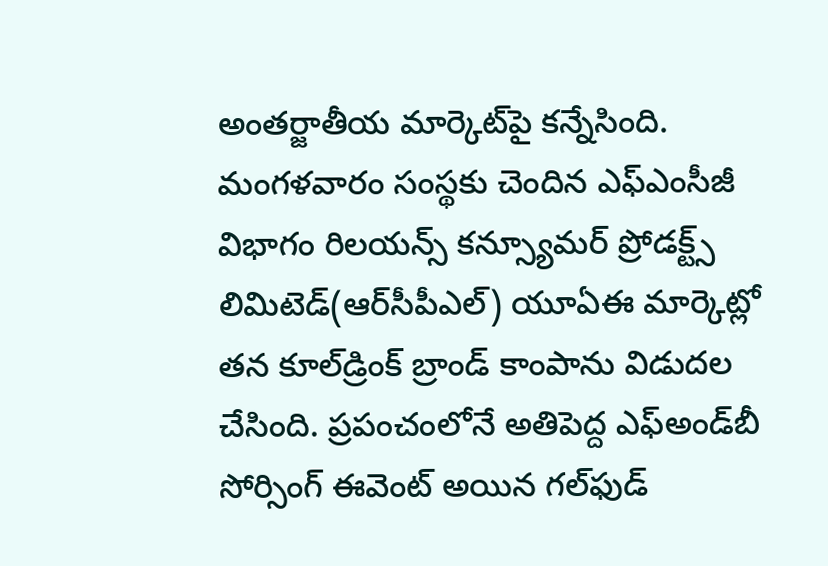అంతర్జాతీయ మార్కెట్‌పై కన్నేసింది. మంగళవారం సంస్థకు చెందిన ఎఫ్ఎంసీజీ విభాగం రిలయన్స్ కన్స్యూమర్ ప్రోడక్ట్స్ లిమిటెడ్(ఆర్‌సీపీఎల్) యూఏఈ మార్కెట్లో తన కూల్‌డ్రింక్ బ్రాండ్ కాంపాను విడుదల చేసింది. ప్రపంచంలోనే అతిపెద్ద ఎఫ్అండ్‌బీ సోర్సింగ్ ఈవెంట్ అయిన గల్‌ఫుడ్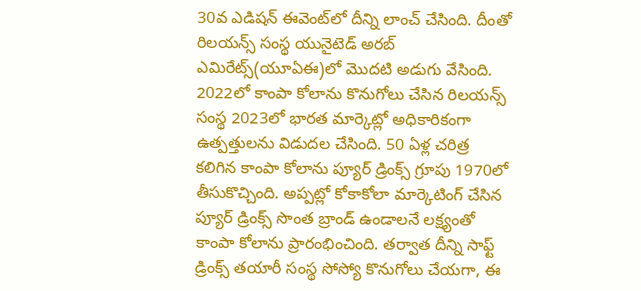30వ ఎడిషన్ ఈవెంట్‌లో దీన్ని లాంచ్ చేసింది. దీంతో రిలయన్స్ సంస్థ యునైటెడ్ అరబ్ ఎమిరేట్స్(యూఏఈ)లో మొదటి అడుగు వేసింది. 2022లో కాంపా కోలాను కొనుగోలు చేసిన రిలయన్స్ సంస్థ 2023లో భారత మార్కెట్లో అధికారికంగా ఉత్పత్తులను విడుదల చేసింది. 50 ఏళ్ల చరిత్ర కలిగిన కాంపా కోలాను ప్యూర్‌ డ్రింక్స్‌ గ్రూపు 1970లో తీసుకొచ్చింది. అప్పట్లో కోకాకోలా మార్కెటింగ్ చేసిన ప్యూర్ డ్రింక్స్ సొంత బ్రాండ్ ఉండాలనే లక్ష్యంతో కాంపా కోలాను ప్రారంభించింది. తర్వాత దీన్ని సాఫ్ట్‌ డ్రింక్స్‌ తయారీ సంస్థ సోస్యో కొనుగోలు చేయగా, ఈ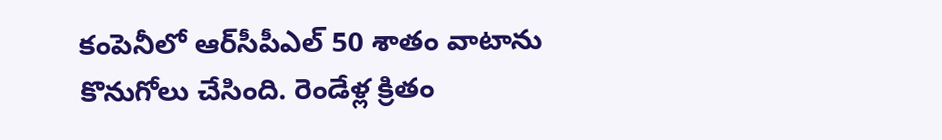కంపెనీలో ఆర్‌సీపీఎల్ 50 శాతం వాటాను కొనుగోలు చేసింది. రెండేళ్ల క్రితం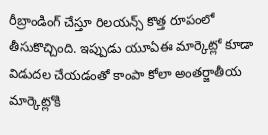రీబ్రాండింగ్ చేస్తూ రిలయన్స్ కొత్త రూపంలో తీసుకొచ్చింది. ఇప్పుడు యూఏఈ మార్కెట్లో కూడా విడుదల చేయడంతో కాంపా కోలా అంతర్జాతీయ మార్కెట్లోకి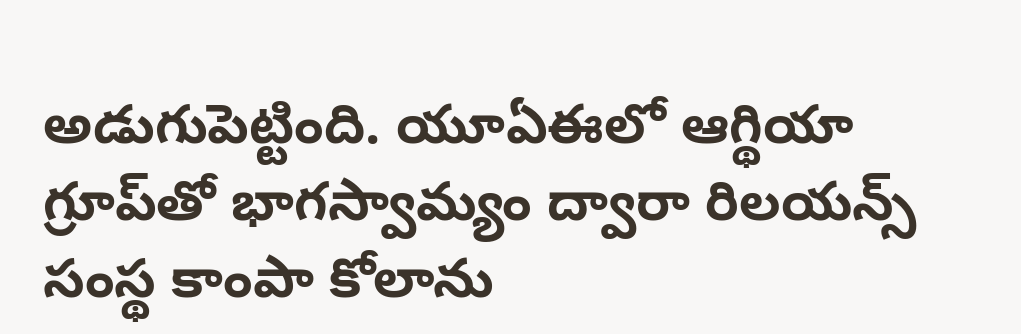అడుగుపెట్టింది. యూఏఈలో ఆగ్థియా గ్రూప్‌తో భాగస్వామ్యం ద్వారా రిలయన్స్ సంస్థ కాంపా కోలాను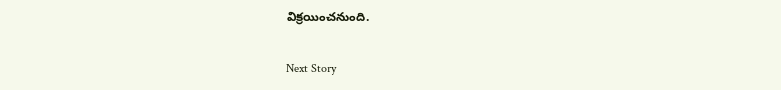విక్రయించనుంది.

Next Story